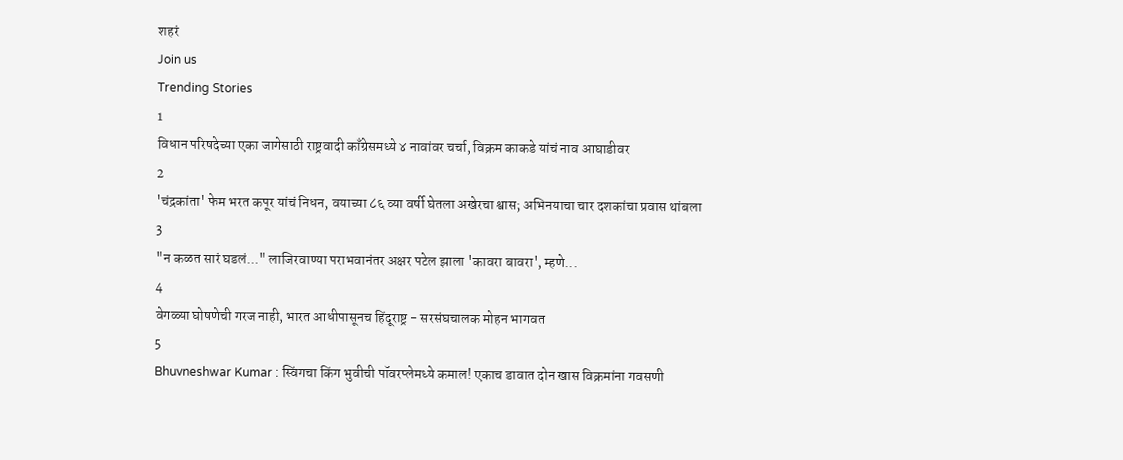शहरं
Join us
Trending Stories
1
विधान परिषदेच्या एका जागेसाठी राष्ट्रवादी काँग्रेसमध्ये ४ नावांवर चर्चा, विक्रम काकडे यांचं नाव आघाडीवर
2
'चंद्रकांता' फेम भरत कपूर यांचं निधन, वयाच्या ८६ व्या वर्षी घेतला अखेरचा श्वास; अभिनयाचा चार दशकांचा प्रवास थांबला
3
"न कळत सारं घडलं..." लाजिरवाण्या पराभवानंतर अक्षर पटेल झाला 'कावरा बावरा', म्हणे...
4
वेगळ्या घोषणेची गरज नाही, भारत आधीपासूनच हिंदूराष्ट्र - सरसंघचालक मोहन भागवत
5
Bhuvneshwar Kumar : स्विंगचा किंग भुवीची पॉवरप्लेमध्ये कमाल! एकाच डावात दोन खास विक्रमांना गवसणी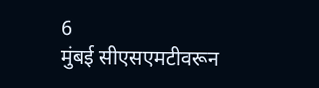6
मुंबई सीएसएमटीवरून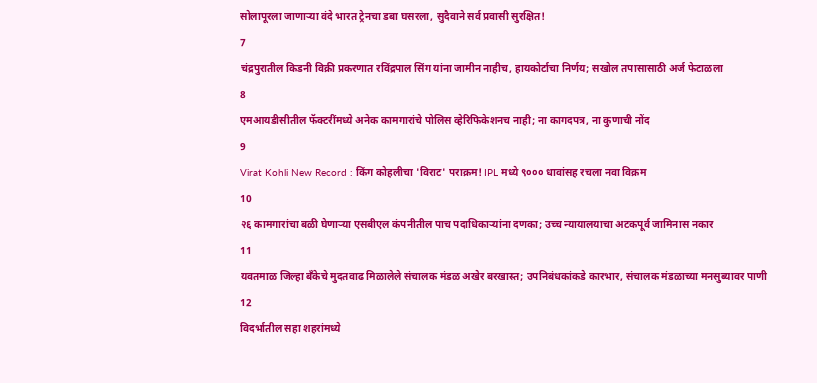सोलापूरला जाणाऱ्या वंदे भारत ट्रेनचा डबा घसरला, सुदैवाने सर्व प्रवासी सुरक्षित!
7
चंद्रपुरातील किडनी विक्री प्रकरणात रविंद्रपाल सिंग यांना जामीन नाहीच, हायकोर्टाचा निर्णय; सखोल तपासासाठी अर्ज फेटाळला
8
एमआयडीसीतील फॅक्टरींमध्ये अनेक कामगारांचे पोलिस व्हेरिफिकेशनच नाही; ना कागदपत्र, ना कुणाची नोंद
9
Virat Kohli New Record : किंग कोहलीचा 'विराट' पराक्रम! IPL मध्ये ९००० धावांसह रचला नवा विक्रम
10
२६ कामगारांचा बळी घेणाऱ्या एसबीएल कंपनीतील पाच पदाधिकाऱ्यांना दणका; उच्च न्यायालयाचा अटकपूर्व जामिनास नकार
11
यवतमाळ जिल्हा बँकेचे मुदतवाढ मिळालेले संचालक मंडळ अखेर बरखास्त; उपनिबंधकांकडे कारभार, संचालक मंडळाच्या मनसुब्यावर पाणी
12
विदर्भातील सहा शहरांमध्ये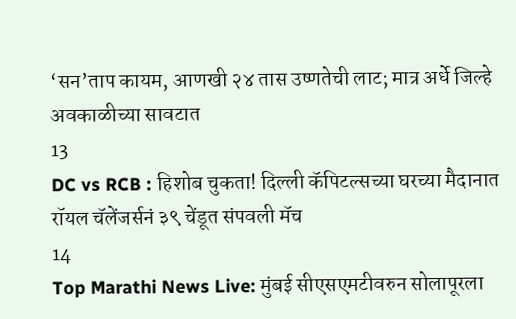‘सन’ताप कायम, आणखी २४ तास उष्णतेची लाट; मात्र अर्धे जिल्हे अवकाळीच्या सावटात
13
DC vs RCB : हिशोब चुकता! दिल्ली कॅपिटल्सच्या घरच्या मैदानात रॉयल चॅलेंजर्सनं ३९ चेंडूत संपवली मॅच
14
Top Marathi News Live: मुंबई सीएसएमटीवरुन सोलापूरला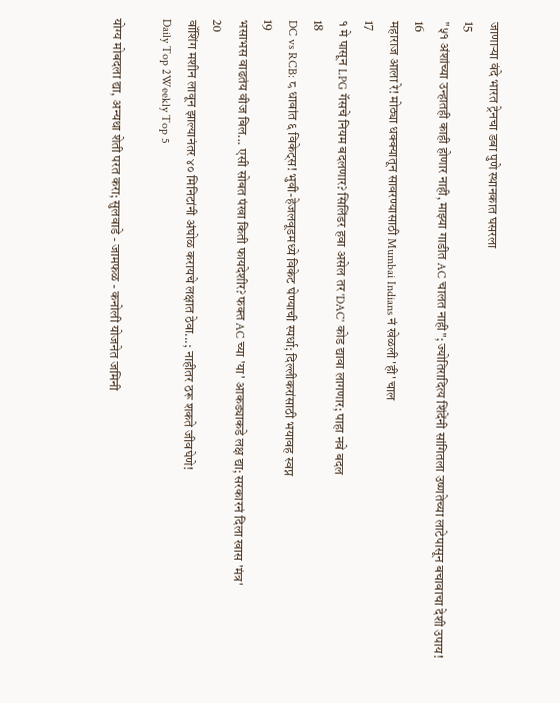जाणाऱ्या वंदे भारत ट्रेनचा डबा पुणे स्थानकात घसरला
15
"५१ अंशांच्या उन्हातही काही होणार नाही, माझ्या गाडीत AC चालत नाही"; ज्योतिरादित्य शिंदेंनी सांगितला उष्णतेच्या लाटेपासून बचावाचा देशी उपाय!
16
महाराज आला रे! मोठ्या धक्क्यातून सावरण्यासाठी Mumbai Indians नं खेळली 'ही' चाल
17
१ मे पासून LPG गॅसचे नियम बदलणार? सिलिंडर हवा असेल तर 'DAC' कोड द्यावा लागणार; पाहा नवे बदल
18
DC vs RCB: ८ धावांत ६ विकेट्स! भुवी-हेजलवूडमध्ये विकेट घेण्याची स्पर्धा; दिल्लीकरांसाठी भयावह स्वप्न
19
भसाभस वाढतंय वीज बिल... एसी सोबत पंखा किती फायदेशीर? फक्त AC च्या 'या' आकड्याकडे लक्ष द्या; सरकारनं दिला खास 'मंत्र'
20
वॉशिंग मशीन लावून झाल्यानंतर ४० मिनिटांनी अंघोळ करायचे लक्षात ठेवा...; नाहीतर ठरू शकते जीवघेणे!
Daily Top 2Weekly Top 5

योग्य मोबदला द्या, अन्यथा शेती परत करा; सुलवाडे - जामफळ - कनोली योजनेत जमिनी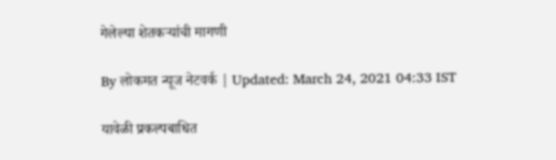गेलेल्या शेतकऱ्यांची मागणी

By लोकमत न्यूज नेटवर्क | Updated: March 24, 2021 04:33 IST

यावेळी प्रकल्पबाधित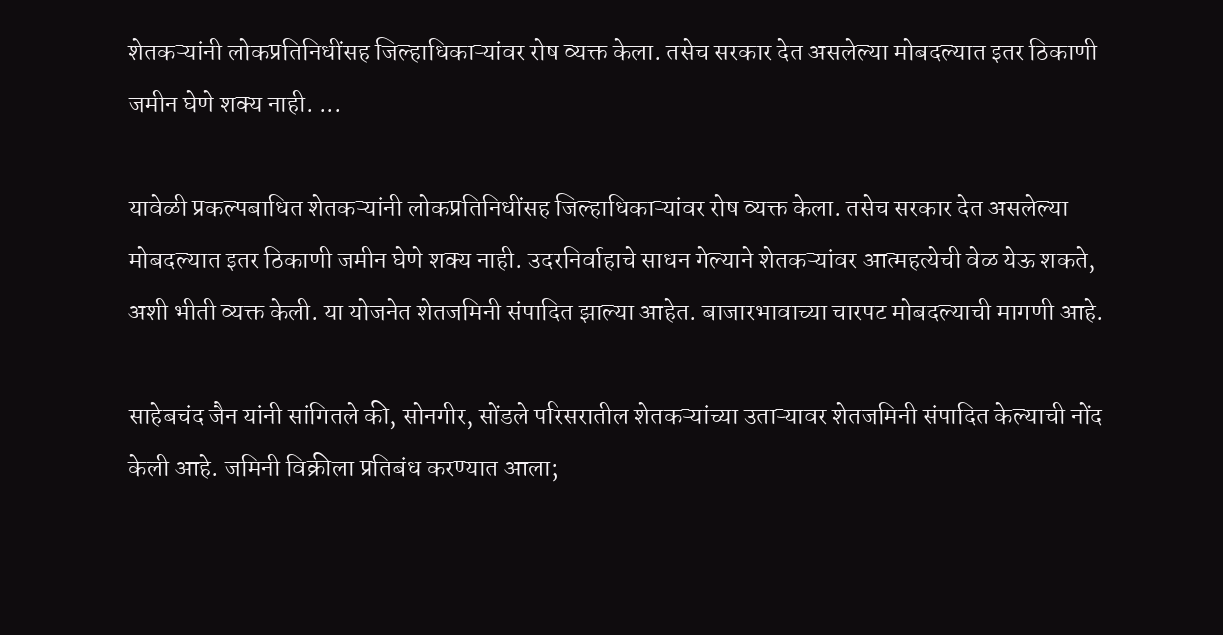शेतकऱ्यांनी लोकप्रतिनिधींसह जिल्हाधिकाऱ्यांवर रोष व्यक्त केला. तसेच सरकार देत असलेल्या मोबदल्यात इतर ठिकाणी जमीन घेणे शक्य नाही. ...

यावेळी प्रकल्पबाधित शेतकऱ्यांनी लोकप्रतिनिधींसह जिल्हाधिकाऱ्यांवर रोष व्यक्त केला. तसेच सरकार देत असलेल्या मोबदल्यात इतर ठिकाणी जमीन घेणे शक्य नाही. उदरनिर्वाहाचे साधन गेल्याने शेतकऱ्यांवर आत्महत्येची वेळ येऊ शकते, अशी भीती व्यक्त केली. या योजनेत शेतजमिनी संपादित झाल्या आहेत. बाजारभावाच्या चारपट मोबदल्याची मागणी आहे.

साहेबचंद जैन यांनी सांगितले की, सोनगीर, सोंडले परिसरातील शेतकऱ्यांच्या उताऱ्यावर शेतजमिनी संपादित केल्याची नोंद केली आहे. जमिनी विक्रीला प्रतिबंध करण्यात आला;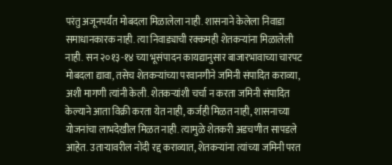परंतु अजूनपर्यंत मोबदला मिळालेला नाही. शासनाने केलेला निवाडा समाधानकारक नाही. त्या निवाड्याची रक्कमही शेतकऱ्यांना मिळालेली नाही. सन २०१३-१४ च्या भूसंपादन कायद्यानुसार बाजारभावाच्या चारपट मोबदला द्यावा, तसेच शेतकऱ्यांच्या परवानगीने जमिनी संपादित कराव्या, अशी मागणी त्यांनी केली. शेतकऱ्यांशी चर्चा न करता जमिनी संपादित केल्याने आता विक्री करता येत नाही, कर्जही मिळत नाही, शासनाच्या योजनांचा लाभदेखील मिळत नाही. त्यामुळे शेतकरी अडचणीत सापडले आहेत. उताऱ्यावरील नोंदी रद्द कराव्यात, शेतकऱ्यांना त्यांच्या जमिनी परत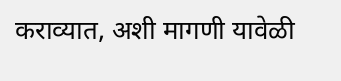कराव्यात, अशी मागणी यावेळी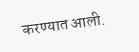करण्यात आली.